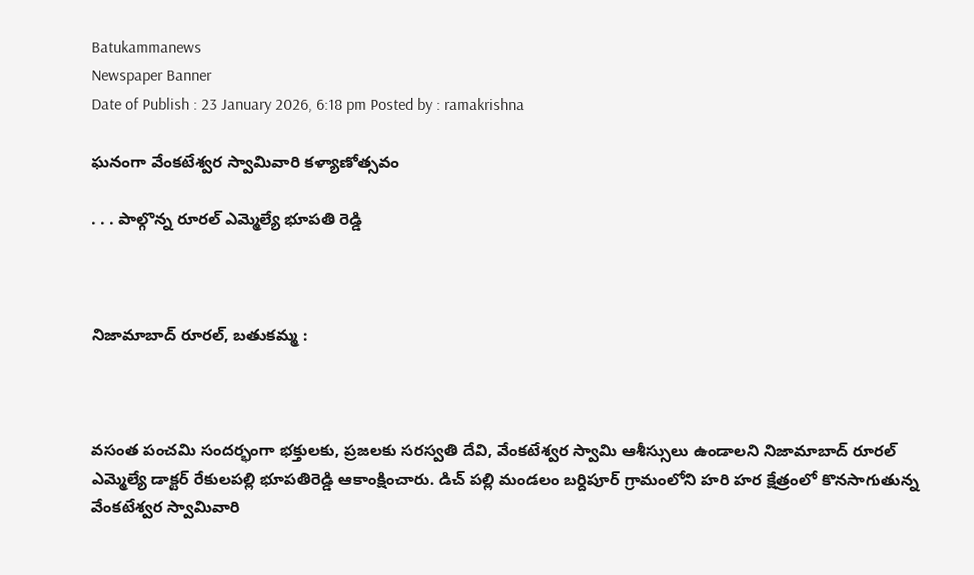Batukammanews
Newspaper Banner
Date of Publish : 23 January 2026, 6:18 pm Posted by : ramakrishna

ఘనంగా వేంకటేశ్వర స్వామివారి కళ్యాణోత్సవం

. . . పాల్గొన్న రూరల్ ఎమ్మెల్యే భూపతి రెడ్డి



నిజామాబాద్ రూరల్, బతుకమ్మ :



వసంత పంచమి సందర్భంగా భక్తులకు, ప్రజలకు సరస్వతి దేవి, వేంకటేశ్వర స్వామి ఆశీస్సులు ఉండాలని నిజామాబాద్ రూరల్ ఎమ్మెల్యే డాక్టర్ రేకులపల్లి భూపతిరెడ్డి ఆకాంక్షించారు. డిచ్ పల్లి మండలం బర్దిపూర్ గ్రామంలోని హరి హర క్షేత్రంలో కొనసాగుతున్న వేంకటేశ్వర స్వామివారి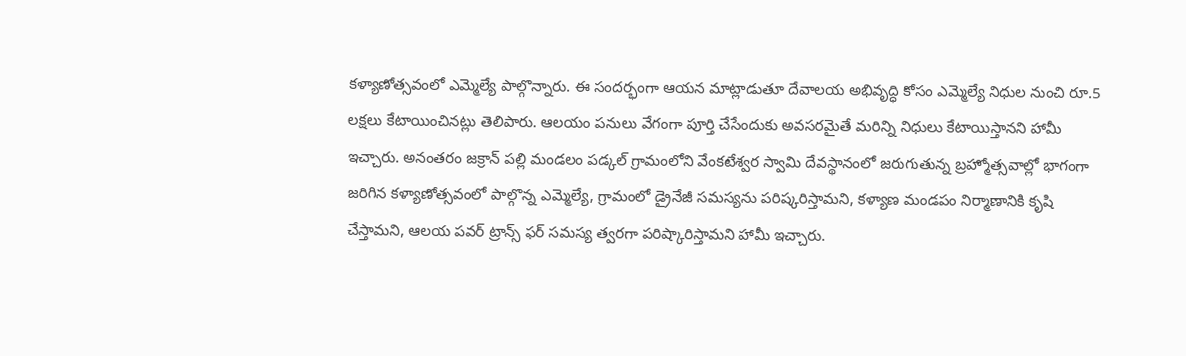కళ్యాణోత్సవంలో ఎమ్మెల్యే పాల్గొన్నారు. ఈ సందర్భంగా ఆయన మాట్లాడుతూ దేవాలయ అభివృద్ధి కోసం ఎమ్మెల్యే నిధుల నుంచి రూ.5 లక్షలు కేటాయించినట్లు తెలిపారు. ఆలయం పనులు వేగంగా పూర్తి చేసేందుకు అవసరమైతే మరిన్ని నిధులు కేటాయిస్తానని హామీ ఇచ్చారు. అనంతరం జక్రాన్ పల్లి మండలం పడ్కల్ గ్రామంలోని వేంకటేశ్వర స్వామి దేవస్థానంలో జరుగుతున్న బ్రహ్మోత్సవాల్లో భాగంగా జరిగిన కళ్యాణోత్సవంలో పాల్గొన్న ఎమ్మెల్యే, గ్రామంలో డ్రైనేజీ సమస్యను పరిష్కరిస్తామని, కళ్యాణ మండపం నిర్మాణానికి కృషి చేస్తామని, ఆలయ పవర్ ట్రాన్స్ ఫర్ సమస్య త్వరగా పరిష్కారిస్తామని హామీ ఇచ్చారు.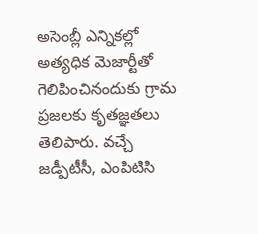అసెంబ్లీ ఎన్నికల్లో అత్యధిక మెజార్టీతో గెలిపించినందుకు గ్రామ ప్రజలకు కృతజ్ఞతలు తెలిపారు. వచ్చే జడ్పీటీసీ, ఎంపిటిసి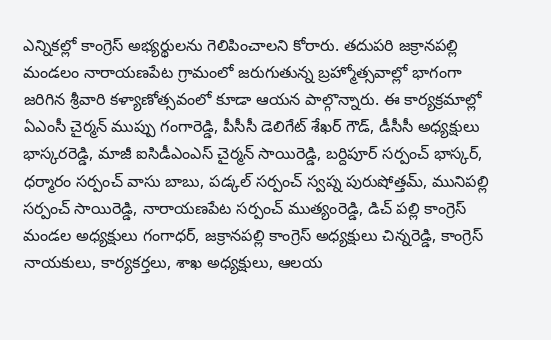ఎన్నికల్లో కాంగ్రెస్ అభ్యర్థులను గెలిపించాలని కోరారు. తదుపరి జక్రానపల్లి మండలం నారాయణపేట గ్రామంలో జరుగుతున్న బ్రహ్మోత్సవాల్లో భాగంగా జరిగిన శ్రీవారి కళ్యాణోత్సవంలో కూడా ఆయన పాల్గొన్నారు. ఈ కార్యక్రమాల్లో ఏఎంసీ చైర్మన్ ముప్పు గంగారెడ్డి, పీసీసీ డెలిగేట్ శేఖర్ గౌడ్, డీసీసీ అధ్యక్షులు భాస్కరరెడ్డి, మాజీ ఐసిడీఎంఎస్ చైర్మన్ సాయిరెడ్డి, బర్దిపూర్ సర్పంచ్ భాస్కర్, ధర్మారం సర్పంచ్ వాసు బాబు, పడ్కల్ సర్పంచ్ స్వప్న పురుషోత్తమ్, మునిపల్లి సర్పంచ్ సాయిరెడ్డి, నారాయణపేట సర్పంచ్ ముత్యంరెడ్డి, డిచ్ పల్లి కాంగ్రెస్ మండల అధ్యక్షులు గంగాధర్, జక్రానపల్లి కాంగ్రెస్ అధ్యక్షులు చిన్నరెడ్డి, కాంగ్రెస్ నాయకులు, కార్యకర్తలు, శాఖ అధ్యక్షులు, ఆలయ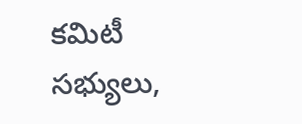కమిటీ సభ్యులు,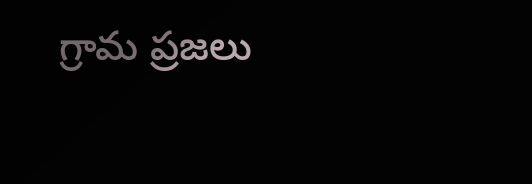గ్రామ ప్రజలు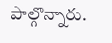పాల్గొన్నారు.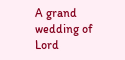A grand wedding of Lord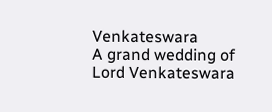Venkateswara
A grand wedding of Lord Venkateswara